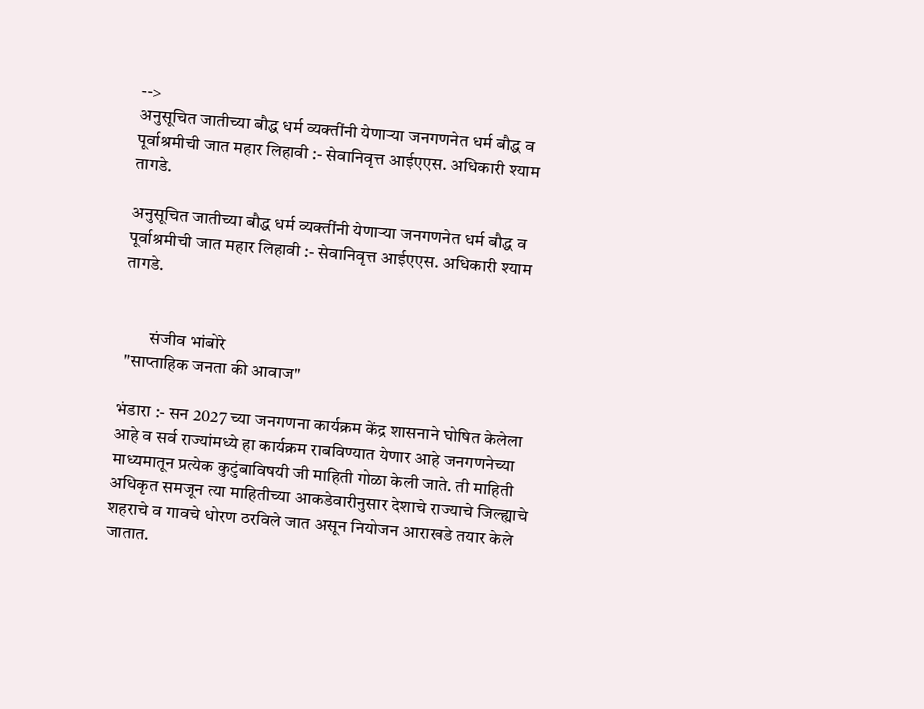-->
अनुसूचित जातीच्या बौद्ध धर्म व्यक्तींनी येणाऱ्या जनगणनेत धर्म बौद्ध व पूर्वाश्रमीची जात महार लिहावी :- सेवानिवृत्त आईएएस. अधिकारी श्याम तागडे.

अनुसूचित जातीच्या बौद्ध धर्म व्यक्तींनी येणाऱ्या जनगणनेत धर्म बौद्ध व पूर्वाश्रमीची जात महार लिहावी :- सेवानिवृत्त आईएएस. अधिकारी श्याम तागडे.


        संजीव भांबोरे
 "साप्ताहिक जनता की आवाज"

भंडारा :- सन 2027 च्या जनगणना कार्यक्रम केंद्र शासनाने घोषित केलेला आहे व सर्व राज्यांमध्ये हा कार्यक्रम राबविण्यात येणार आहे जनगणनेच्या माध्यमातून प्रत्येक कुटुंबाविषयी जी माहिती गोळा केली जाते. ती माहिती अधिकृत समजून त्या माहितीच्या आकडेवारीनुसार देशाचे राज्याचे जिल्ह्याचे शहराचे व गावचे धोरण ठरविले जात असून नियोजन आराखडे तयार केले जातात.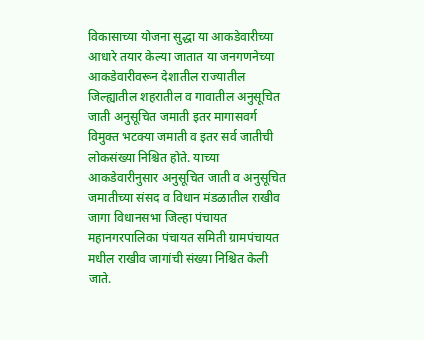विकासाच्या योजना सुद्धा या आकडेवारीच्या आधारे तयार केल्या जातात या जनगणनेच्या आकडेवारीवरून देशातील राज्यातील जिल्ह्यातील शहरातील व गावातील अनुसूचित जाती अनुसूचित जमाती इतर मागासवर्ग विमुक्त भटक्या जमाती व इतर सर्व जातीची लोकसंख्या निश्चित होते. याच्या आकडेवारीनुसार अनुसूचित जाती व अनुसूचित जमातीच्या संसद व विधान मंडळातील राखीव जागा विधानसभा जिल्हा पंचायत महानगरपालिका पंचायत समिती ग्रामपंचायत मधील राखीव जागांची संख्या निश्चित केली जाते.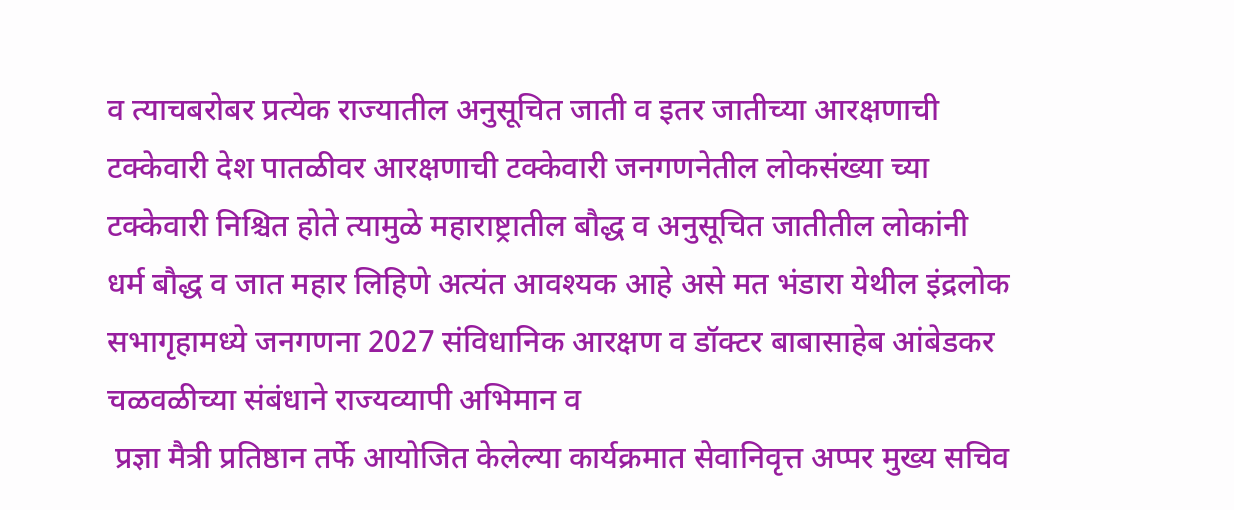व त्याचबरोबर प्रत्येक राज्यातील अनुसूचित जाती व इतर जातीच्या आरक्षणाची टक्केवारी देश पातळीवर आरक्षणाची टक्केवारी जनगणनेतील लोकसंख्या च्या टक्केवारी निश्चित होते त्यामुळे महाराष्ट्रातील बौद्ध व अनुसूचित जातीतील लोकांनी धर्म बौद्ध व जात महार लिहिणे अत्यंत आवश्यक आहे असे मत भंडारा येथील इंद्रलोक सभागृहामध्ये जनगणना 2027 संविधानिक आरक्षण व डॉक्टर बाबासाहेब आंबेडकर चळवळीच्या संबंधाने राज्यव्यापी अभिमान व
 प्रज्ञा मैत्री प्रतिष्ठान तर्फे आयोजित केलेल्या कार्यक्रमात सेवानिवृत्त अप्पर मुख्य सचिव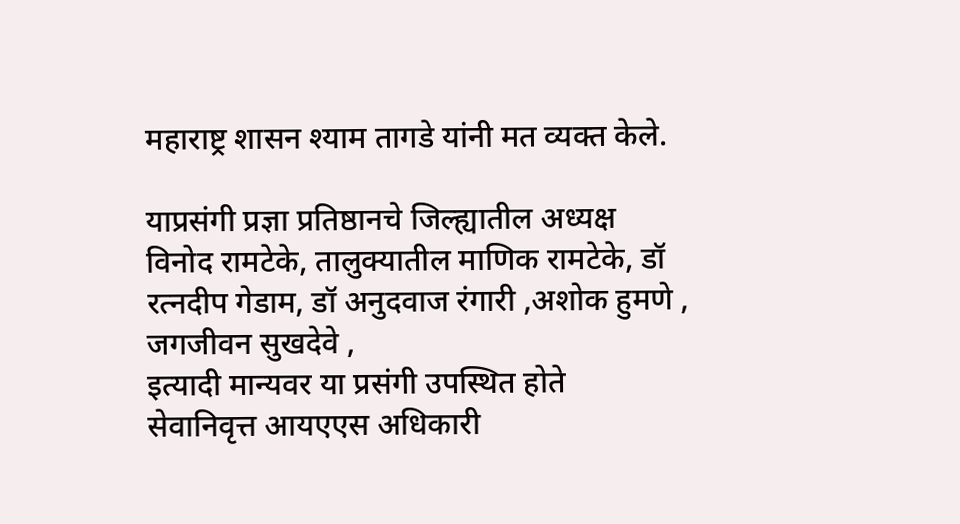महाराष्ट्र शासन श्याम तागडे यांनी मत व्यक्त केले.

याप्रसंगी प्रज्ञा प्रतिष्ठानचे जिल्ह्यातील अध्यक्ष विनोद रामटेके, तालुक्यातील माणिक रामटेके, डॉ रत्नदीप गेडाम, डॉ अनुदवाज रंगारी ,अशोक हुमणे , जगजीवन सुखदेवे ,
इत्यादी मान्यवर या प्रसंगी उपस्थित होते
सेवानिवृत्त आयएएस अधिकारी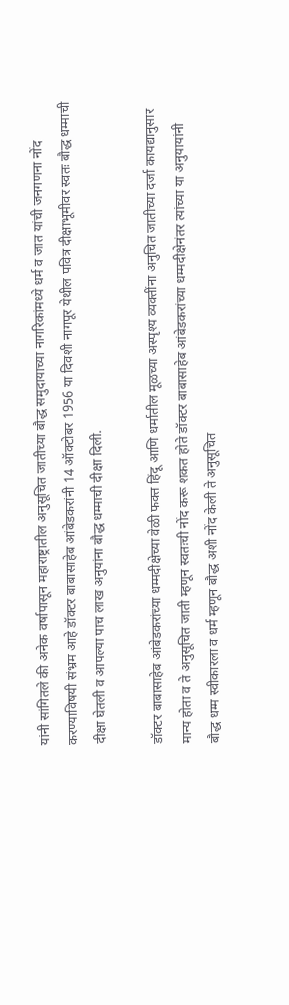यांनी सांगितले की अनेक वर्षापासून महाराष्ट्रातील अनुसूचित जातीच्या बौद्ध समुदायाच्या नागरिकांमध्ये धर्म व जात यांची जनगणना नोंद करण्याविषयी संभ्रम आहे डॉक्टर बाबासाहेब आंबेडकरांनी 14 ऑक्टोबर 1956 या दिवशी नागपूर येथील पवित्र दीक्षाभूमीवर स्वतः बौद्ध धम्माची दीक्षा घेतली व आपल्या पाच लाख अनुयांना बौद्ध धम्माची दीक्षा दिली.

डॉक्टर बाबासाहेब आंबेडकरांच्या धम्मदीक्षेच्या वेळी फक्त हिंदू आणि धर्मातील मूळच्या अस्पृश्य व्यक्तींना अनुचित जातीच्या दर्जा कायद्यानुसार मान्य होता व ते अनुसूचित जाती म्हणून स्वतःची नोंद करू शकत होते डॉक्टर बाबासाहेब आंबेडकरांच्या धम्मदीक्षेनंतर त्यांच्या या अनुयायांनी बौद्ध धम्म स्वीकारला व धर्म म्हणून बौद्ध अशी नोंद केली ते अनुसूचित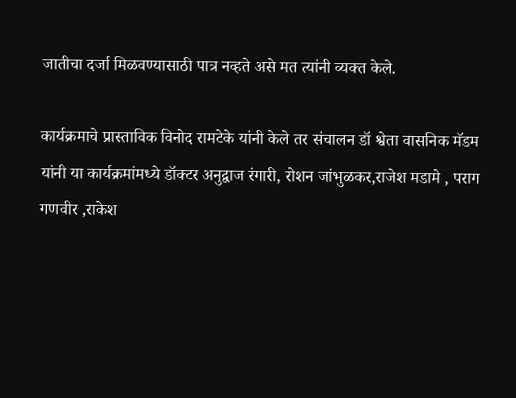जातीचा दर्जा मिळवण्यासाठी पात्र नव्हते असे मत त्यांनी व्यक्त केले.

कार्यक्रमाचे प्रास्ताविक विनोद रामटेके यांनी केले तर संचालन डॉ श्वेता वासनिक मॅडम यांनी या कार्यक्रमांमध्ये डॉक्टर अनुद्वाज रंगारी, रोशन जांभुळकर,राजेश मडामे , पराग गणवीर ,राकेश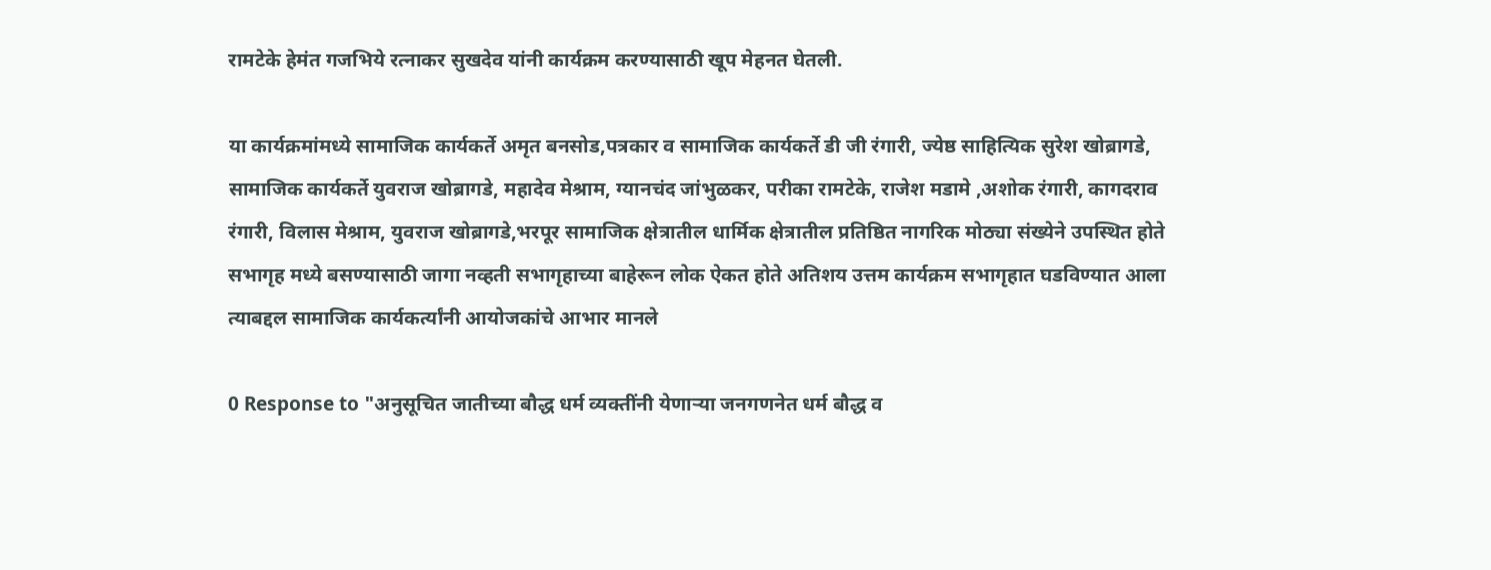रामटेके हेमंत गजभिये रत्नाकर सुखदेव यांनी कार्यक्रम करण्यासाठी खूप मेहनत घेतली.

या कार्यक्रमांमध्ये सामाजिक कार्यकर्ते अमृत बनसोड,पत्रकार व सामाजिक कार्यकर्ते डी जी रंगारी, ज्येष्ठ साहित्यिक सुरेश खोब्रागडे, सामाजिक कार्यकर्ते युवराज खोब्रागडे, महादेव मेश्राम, ग्यानचंद जांभुळकर, परीका रामटेके, राजेश मडामे ,अशोक रंगारी, कागदराव रंगारी, विलास मेश्राम, युवराज खोब्रागडे,भरपूर सामाजिक क्षेत्रातील धार्मिक क्षेत्रातील प्रतिष्ठित नागरिक मोठ्या संख्येने उपस्थित होते सभागृह मध्ये बसण्यासाठी जागा नव्हती सभागृहाच्या बाहेरून लोक ऐकत होते अतिशय उत्तम कार्यक्रम सभागृहात घडविण्यात आला त्याबद्दल सामाजिक कार्यकर्त्यांनी आयोजकांचे आभार मानले

0 Response to "अनुसूचित जातीच्या बौद्ध धर्म व्यक्तींनी येणाऱ्या जनगणनेत धर्म बौद्ध व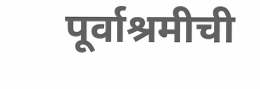पूर्वाश्रमीची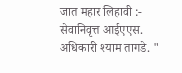जात महार लिहावी :- सेवानिवृत्त आईएएस. अधिकारी श्याम तागडे. "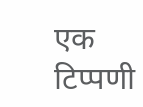एक टिप्पणी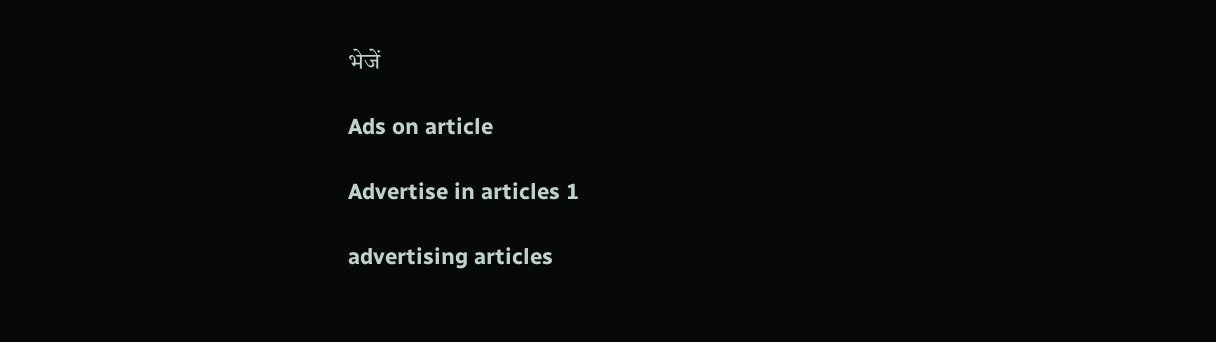भेजें

Ads on article

Advertise in articles 1

advertising articles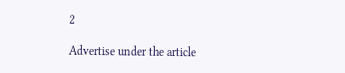2

Advertise under the article